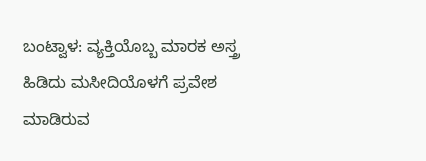ಬಂಟ್ವಾಳ: ವ್ಯಕ್ತಿಯೊಬ್ಬ ಮಾರಕ ಅಸ್ತ್ರ ಹಿಡಿದು ಮಸೀದಿಯೊಳಗೆ ಪ್ರವೇಶ ಮಾಡಿರುವ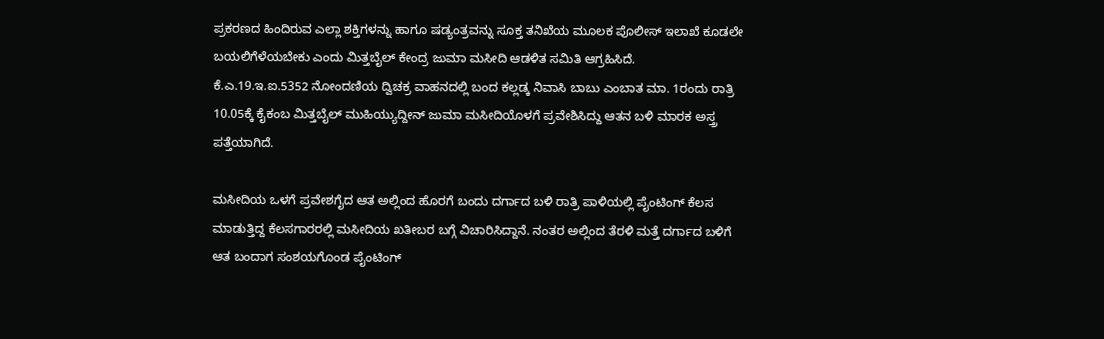ಪ್ರಕರಣದ ಹಿಂದಿರುವ ಎಲ್ಲಾ ಶಕ್ತಿಗಳನ್ನು ಹಾಗೂ ಷಡ್ಯಂತ್ರವನ್ನು ಸೂಕ್ತ ತನಿಖೆಯ ಮೂಲಕ ಪೊಲೀಸ್ ಇಲಾಖೆ ಕೂಡಲೇ ಬಯಲಿಗೆಳೆಯಬೇಕು ಎಂದು ಮಿತ್ತಬೈಲ್ ಕೇಂದ್ರ ಜುಮಾ ಮಸೀದಿ ಆಡಳಿತ ಸಮಿತಿ ಆಗ್ರಹಿಸಿದೆ.
ಕೆ.ಎ.19.ಇ.ಐ.5352 ನೋಂದಣಿಯ ದ್ವಿಚಕ್ರ ವಾಹನದಲ್ಲಿ ಬಂದ ಕಲ್ಲಡ್ಕ ನಿವಾಸಿ ಬಾಬು ಎಂಬಾತ ಮಾ. 1ರಂದು ರಾತ್ರಿ 10.05ಕ್ಕೆ ಕೈಕಂಬ ಮಿತ್ತಬೈಲ್ ಮುಹಿಯ್ಯುದ್ದೀನ್ ಜುಮಾ ಮಸೀದಿಯೊಳಗೆ ಪ್ರವೇಶಿಸಿದ್ದು ಆತನ ಬಳಿ ಮಾರಕ ಅಸ್ತ್ರ ಪತ್ತೆಯಾಗಿದೆ.

ಮಸೀದಿಯ ಒಳಗೆ ಪ್ರವೇಶಗೈದ ಆತ ಅಲ್ಲಿಂದ ಹೊರಗೆ ಬಂದು ದರ್ಗಾದ ಬಳಿ ರಾತ್ರಿ ಪಾಳಿಯಲ್ಲಿ ಪೈಂಟಿಂಗ್ ಕೆಲಸ ಮಾಡುತ್ತಿದ್ದ ಕೆಲಸಗಾರರಲ್ಲಿ ಮಸೀದಿಯ ಖತೀಬರ ಬಗ್ಗೆ ವಿಚಾರಿಸಿದ್ದಾನೆ. ನಂತರ ಅಲ್ಲಿಂದ ತೆರಳಿ ಮತ್ತೆ ದರ್ಗಾದ ಬಳಿಗೆ ಆತ ಬಂದಾಗ ಸಂಶಯಗೊಂಡ ಪೈಂಟಿಂಗ್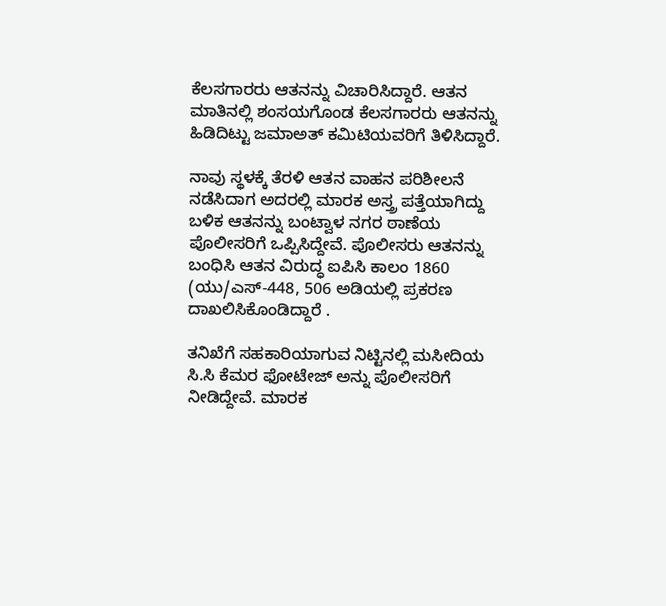ಕೆಲಸಗಾರರು ಆತನನ್ನು ವಿಚಾರಿಸಿದ್ದಾರೆ. ಆತನ ಮಾತಿನಲ್ಲಿ ಶಂಸಯಗೊಂಡ ಕೆಲಸಗಾರರು ಆತನನ್ನು ಹಿಡಿದಿಟ್ಟು ಜಮಾಅತ್ ಕಮಿಟಿಯವರಿಗೆ ತಿಳಿಸಿದ್ದಾರೆ.

ನಾವು ಸ್ಥಳಕ್ಕೆ ತೆರಳಿ ಆತನ ವಾಹನ ಪರಿಶೀಲನೆ ನಡೆಸಿದಾಗ ಅದರಲ್ಲಿ ಮಾರಕ ಅಸ್ತ್ರ ಪತ್ತೆಯಾಗಿದ್ದು ಬಳಿಕ ಆತನನ್ನು ಬಂಟ್ವಾಳ ನಗರ ಠಾಣೆಯ ಪೊಲೀಸರಿಗೆ ಒಪ್ಪಿಸಿದ್ದೇವೆ. ಪೊಲೀಸರು ಆತನನ್ನು ಬಂಧಿಸಿ ಆತನ ವಿರುದ್ಧ ಐಪಿಸಿ ಕಾಲಂ 1860 (ಯು/ಎಸ್-448, 506 ಅಡಿಯಲ್ಲಿ ಪ್ರಕರಣ ದಾಖಲಿಸಿಕೊಂಡಿದ್ದಾರೆ .

ತನಿಖೆಗೆ ಸಹಕಾರಿಯಾಗುವ ನಿಟ್ಟಿನಲ್ಲಿ ಮಸೀದಿಯ ಸಿ.ಸಿ ಕೆಮರ ಫೋಟೇಜ್ ಅನ್ನು ಪೊಲೀಸರಿಗೆ ನೀಡಿದ್ದೇವೆ. ಮಾರಕ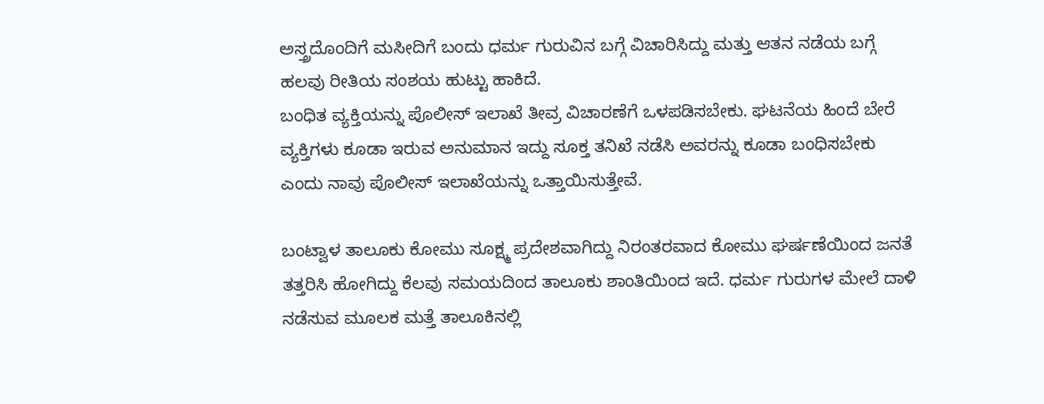ಅಸ್ತ್ರದೊಂದಿಗೆ ಮಸೀದಿಗೆ ಬಂದು ಧರ್ಮ ಗುರುವಿನ ಬಗ್ಗೆ ವಿಚಾರಿಸಿದ್ದು ಮತ್ತು ಆತನ ನಡೆಯ ಬಗ್ಗೆ ಹಲವು ರೀತಿಯ ಸಂಶಯ ಹುಟ್ಟು ಹಾಕಿದೆ.
ಬಂಧಿತ ವ್ಯಕ್ತಿಯನ್ನು ಪೊಲೀಸ್ ಇಲಾಖೆ ತೀವ್ರ ವಿಚಾರಣೆಗೆ ಒಳಪಡಿಸಬೇಕು. ಘಟನೆಯ ಹಿಂದೆ ಬೇರೆ ವ್ಯಕ್ತಿಗಳು ಕೂಡಾ ಇರುವ ಅನುಮಾನ ಇದ್ದು ಸೂಕ್ತ ತನಿಖೆ ನಡೆಸಿ ಅವರನ್ನು ಕೂಡಾ ಬಂಧಿಸಬೇಕು ಎಂದು ನಾವು ಪೊಲೀಸ್ ಇಲಾಖೆಯನ್ನು ಒತ್ತಾಯಿಸುತ್ತೇವೆ.

ಬಂಟ್ವಾಳ ತಾಲೂಕು ಕೋಮು ಸೂಕ್ಷ್ಮ ಪ್ರದೇಶವಾಗಿದ್ದು ನಿರಂತರವಾದ ಕೋಮು ಘರ್ಷಣೆಯಿಂದ ಜನತೆ ತತ್ತರಿಸಿ ಹೋಗಿದ್ದು ಕೆಲವು ಸಮಯದಿಂದ ತಾಲೂಕು ಶಾಂತಿಯಿಂದ ಇದೆ. ಧರ್ಮ ಗುರುಗಳ ಮೇಲೆ ದಾಳಿ ನಡೆಸುವ ಮೂಲಕ ಮತ್ತೆ ತಾಲೂಕಿನಲ್ಲಿ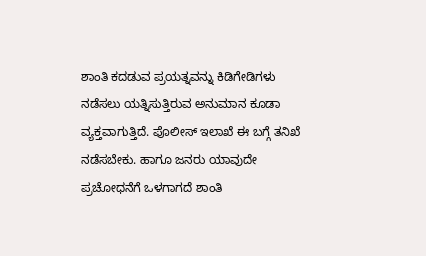ಶಾಂತಿ ಕದಡುವ ಪ್ರಯತ್ನವನ್ನು ಕಿಡಿಗೇಡಿಗಳು ನಡೆಸಲು ಯತ್ನಿಸುತ್ತಿರುವ ಅನುಮಾನ ಕೂಡಾ ವ್ಯಕ್ತವಾಗುತ್ತಿದೆ. ಪೊಲೀಸ್ ಇಲಾಖೆ ಈ ಬಗ್ಗೆ ತನಿಖೆ ನಡೆಸಬೇಕು. ಹಾಗೂ ಜನರು ಯಾವುದೇ ಪ್ರಚೋಧನೆಗೆ ಒಳಗಾಗದೆ ಶಾಂತಿ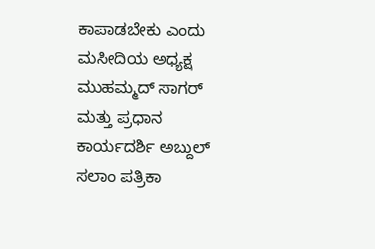ಕಾಪಾಡಬೇಕು ಎಂದು ಮಸೀದಿಯ ಅಧ್ಯಕ್ಷ ಮುಹಮ್ಮದ್ ಸಾಗರ್ ಮತ್ತು ಪ್ರಧಾನ ಕಾರ್ಯದರ್ಶಿ ಅಬ್ದುಲ್ ಸಲಾಂ ಪತ್ರಿಕಾ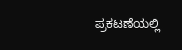ಪ್ರಕಟಣೆಯಲ್ಲಿ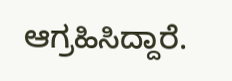ಆಗ್ರಹಿಸಿದ್ದಾರೆ.